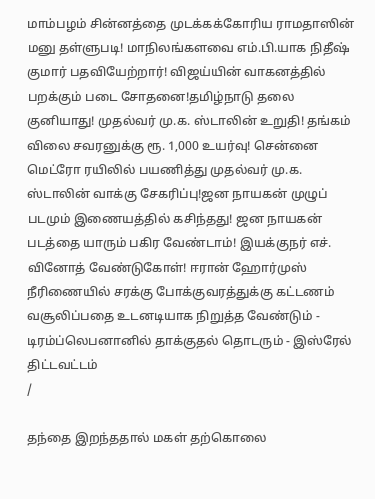மாம்பழம் சின்னத்தை முடக்கக்கோரிய ராமதாஸின் மனு தள்ளுபடி! மாநிலங்களவை எம்.பி.யாக நிதீஷ் குமார் பதவியேற்றார்! விஜய்யின் வாகனத்தில் பறக்கும் படை சோதனை!தமிழ்நாடு தலை குனியாது! முதல்வர் மு.க. ஸ்டாலின் உறுதி! தங்கம் விலை சவரனுக்கு ரூ. 1,000 உயர்வு! சென்னை மெட்ரோ ரயிலில் பயணித்து முதல்வர் மு.க. ஸ்டாலின் வாக்கு சேகரிப்பு!ஜன நாயகன் முழுப் படமும் இணையத்தில் கசிந்தது! ஜன நாயகன் படத்தை யாரும் பகிர வேண்டாம்! இயக்குநர் எச். வினோத் வேண்டுகோள்! ஈரான் ஹோர்முஸ் நீரிணையில் சரக்கு போக்குவரத்துக்கு கட்டணம் வசூலிப்பதை உடனடியாக நிறுத்த வேண்டும் - டிரம்ப்லெபனானில் தாக்குதல் தொடரும் - இஸ்ரேல் திட்டவட்டம்
/

தந்தை இறந்ததால் மகள் தற்கொலை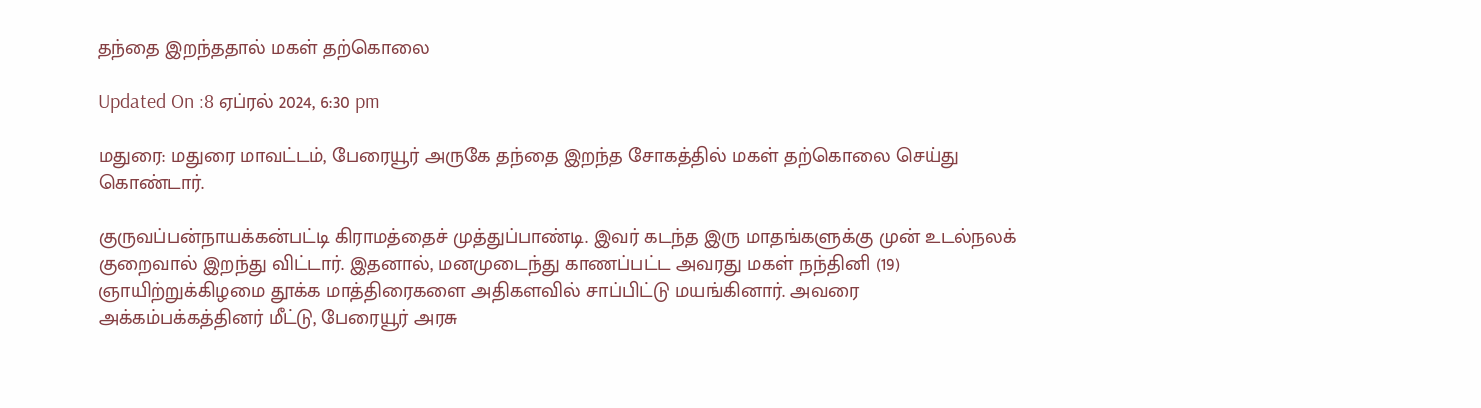தந்தை இறந்ததால் மகள் தற்கொலை

Updated On :8 ஏப்ரல் 2024, 6:30 pm

மதுரை: மதுரை மாவட்டம், பேரையூர் அருகே தந்தை இறந்த சோகத்தில் மகள் தற்கொலை செய்து கொண்டார்.

குருவப்பன்நாயக்கன்பட்டி கிராமத்தைச் முத்துப்பாண்டி. இவர் கடந்த இரு மாதங்களுக்கு முன் உடல்நலக் குறைவால் இறந்து விட்டார். இதனால், மனமுடைந்து காணப்பட்ட அவரது மகள் நந்தினி (19) ஞாயிற்றுக்கிழமை தூக்க மாத்திரைகளை அதிகளவில் சாப்பிட்டு மயங்கினார். அவரை அக்கம்பக்கத்தினர் மீட்டு, பேரையூர் அரசு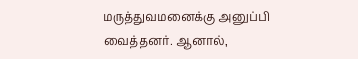மருத்துவமனைக்கு அனுப்பி வைத்தனர். ஆனால்,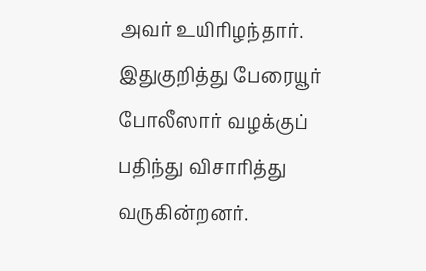அவர் உயிரிழந்தார். இதுகுறித்து பேரையூர் போலீஸார் வழக்குப் பதிந்து விசாரித்து வருகின்றனர்.